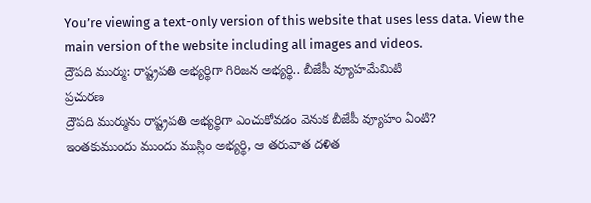You’re viewing a text-only version of this website that uses less data. View the main version of the website including all images and videos.
ద్రౌపది ముర్ము: రాష్ట్రపతి అభ్యర్థిగా గిరిజన అభ్యర్థి.. బీజేపీ వ్యూహమేమిటి
ప్రచురణ
ద్రౌపది ముర్మును రాష్ట్రపతి అభ్యర్థిగా ఎంచుకోవడం వెనుక బీజేపీ వ్యూహం ఏంటి?
ఇంతకుముందు ముందు ముస్లిం అభ్యర్థి, ఆ తరువాత దళిత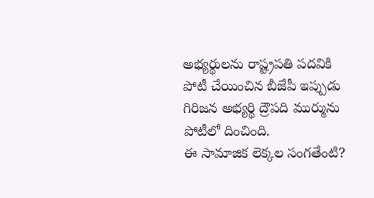అభ్యర్థులను రాష్ట్రపతి పదవికి పోటీ చేయించిన బీజేపీ ఇప్పుడు గిరిజన అభ్యర్థి ద్రౌపది ముర్మును పోటీలో దించింది.
ఈ సామాజిక లెక్కల సంగతేంటి?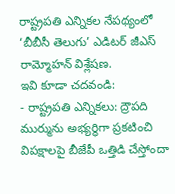రాష్ట్రపతి ఎన్నికల నేపథ్యంలో ‘బీబీసీ తెలుగు’ ఎడిటర్ జీఎస్ రామ్మోహన్ విశ్లేషణ.
ఇవి కూడా చదవండి:
- రాష్ట్రపతి ఎన్నికలు: ద్రౌపది ముర్మును అభ్యర్థిగా ప్రకటించి విపక్షాలపై బీజేపీ ఒత్తిడి చేస్తోందా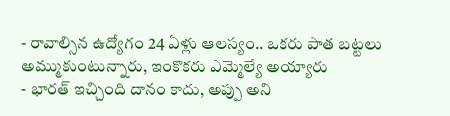- రావాల్సిన ఉద్యోగం 24 ఏళ్లు ఆలస్యం.. ఒకరు పాత బట్టలు అమ్ముకుంటున్నారు, ఇంకొకరు ఎమ్మెల్యే అయ్యారు
- భారత్ ఇచ్చింది దానం కాదు, అప్పు అని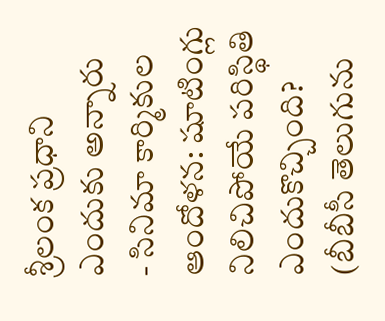శ్రీలంక ప్రధాని ఎందుకు అన్నారు
- సినిమా కార్మికుల ఆందోళన: షూటింగ్లు నిలిచిపోయే పరిస్థితి ఎందుకొచ్చింది?
(బీబీసీ తెలుగును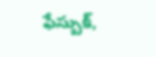ఫేస్బుక్,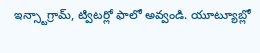ఇన్స్టాగ్రామ్, ట్విటర్లో ఫాలో అవ్వండి. యూట్యూబ్లో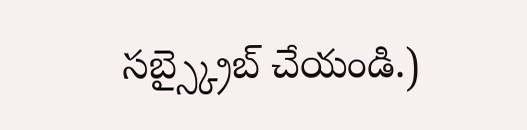సబ్స్క్రైబ్ చేయండి.)